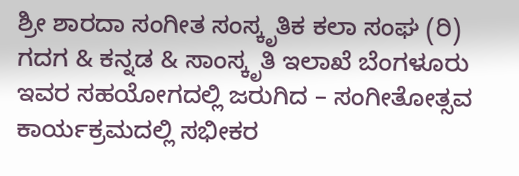ಶ್ರೀ ಶಾರದಾ ಸಂಗೀತ ಸಂಸ್ಕೃತಿಕ ಕಲಾ ಸಂಘ (ರಿ) ಗದಗ & ಕನ್ನಡ & ಸಾಂಸ್ಕೃತಿ ಇಲಾಖೆ ಬೆಂಗಳೂರು ಇವರ ಸಹಯೋಗದಲ್ಲಿ ಜರುಗಿದ – ಸಂಗೀತೋತ್ಸವ ಕಾರ್ಯಕ್ರಮದಲ್ಲಿ ಸಭೀಕರ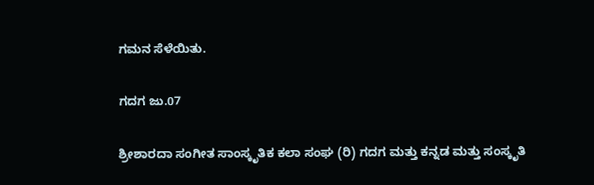ಗಮನ ಸೆಳೆಯಿತು.

ಗದಗ ಜು.07

ಶ್ರೀಶಾರದಾ ಸಂಗೀತ ಸಾಂಸ್ಕೃತಿಕ ಕಲಾ ಸಂಘ (ರಿ) ಗದಗ ಮತ್ತು ಕನ್ನಡ ಮತ್ತು ಸಂಸ್ಕೃತಿ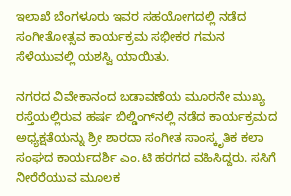ಇಲಾಖೆ ಬೆಂಗಳೂರು ಇವರ ಸಹಯೋಗದಲ್ಲಿ ನಡೆದ ಸಂಗೀತೋತ್ಸವ ಕಾರ್ಯಕ್ರಮ ಸಭೀಕರ ಗಮನ ಸೆಳೆಯುವಲ್ಲಿ ಯಶಸ್ವಿ ಯಾಯಿತು.

ನಗರದ ವಿವೇಕಾನಂದ ಬಡಾವಣೆಯ ಮೂರನೇ ಮುಖ್ಯ ರಸ್ತೆಯಲ್ಲಿರುವ ಹರ್ಷ ಬಿಲ್ಡಿಂಗ್‌ನಲ್ಲಿ ನಡೆದ ಕಾರ್ಯಕ್ರಮದ ಅಧ್ಯಕ್ಷತೆಯನ್ನು ಶ್ರೀ ಶಾರದಾ ಸಂಗೀತ ಸಾಂಸ್ಕೃತಿಕ ಕಲಾ ಸಂಘದ ಕಾರ್ಯದರ್ಶಿ ಎಂ.ಟಿ ಹರಗದ ವಹಿಸಿದ್ದರು. ಸಸಿಗೆ ನೀರೆರೆಯುವ ಮೂಲಕ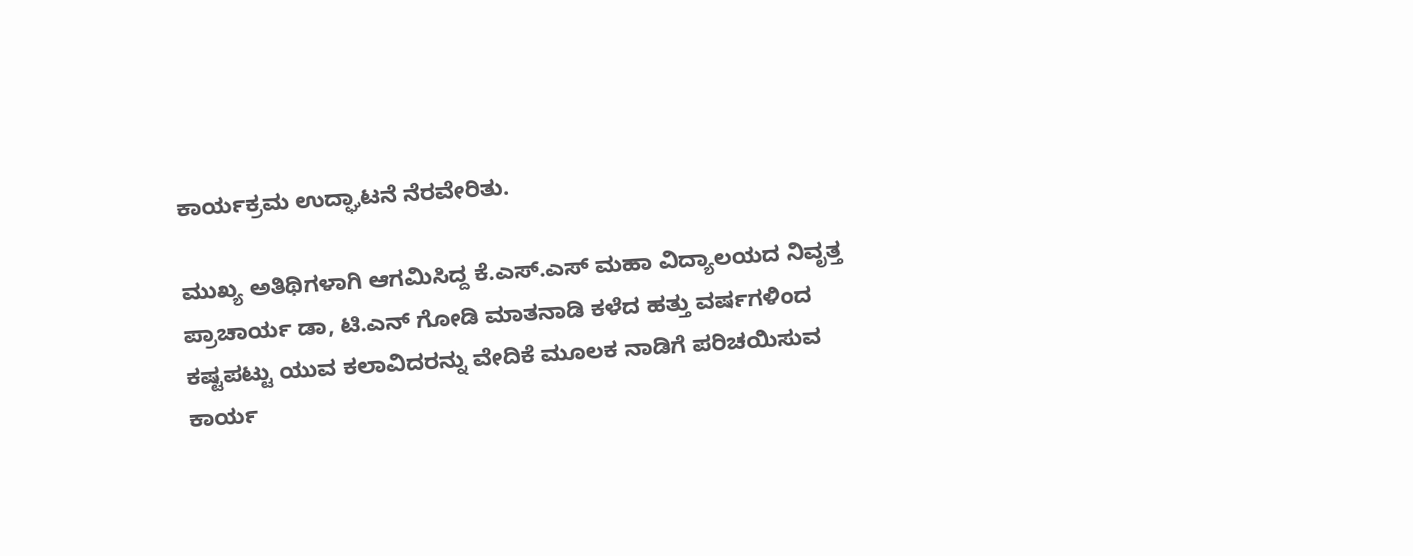ಕಾರ್ಯಕ್ರಮ ಉದ್ಘಾಟನೆ ನೆರವೇರಿತು.

ಮುಖ್ಯ ಅತಿಥಿಗಳಾಗಿ ಆಗಮಿಸಿದ್ದ ಕೆ.ಎಸ್.ಎಸ್ ಮಹಾ ವಿದ್ಯಾಲಯದ ನಿವೃತ್ತ ಪ್ರಾಚಾರ್ಯ ಡಾ, ಟಿ.ಎನ್ ಗೋಡಿ ಮಾತನಾಡಿ ಕಳೆದ ಹತ್ತು ವರ್ಷಗಳಿಂದ ಕಷ್ಟಪಟ್ಟು ಯುವ ಕಲಾವಿದರನ್ನು ವೇದಿಕೆ ಮೂಲಕ ನಾಡಿಗೆ ಪರಿಚಯಿಸುವ ಕಾರ್ಯ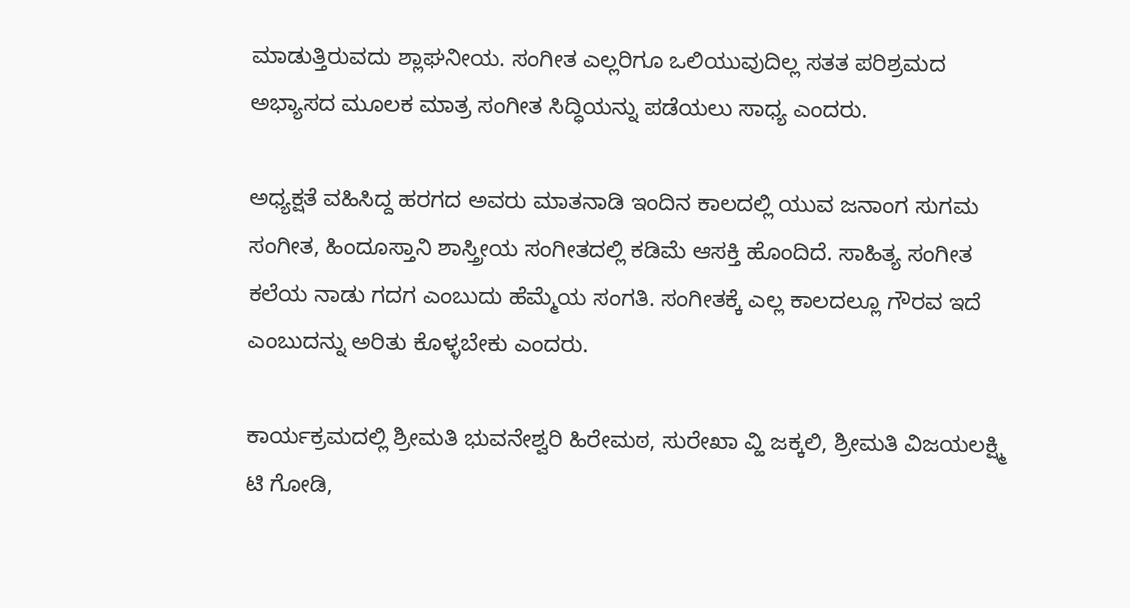ಮಾಡುತ್ತಿರುವದು ಶ್ಲಾಘನೀಯ. ಸಂಗೀತ ಎಲ್ಲರಿಗೂ ಒಲಿಯುವುದಿಲ್ಲ ಸತತ ಪರಿಶ್ರಮದ ಅಭ್ಯಾಸದ ಮೂಲಕ ಮಾತ್ರ ಸಂಗೀತ ಸಿದ್ಧಿಯನ್ನು ಪಡೆಯಲು ಸಾಧ್ಯ ಎಂದರು.

ಅಧ್ಯಕ್ಷತೆ ವಹಿಸಿದ್ದ ಹರಗದ ಅವರು ಮಾತನಾಡಿ ಇಂದಿನ ಕಾಲದಲ್ಲಿ ಯುವ ಜನಾಂಗ ಸುಗಮ ಸಂಗೀತ, ಹಿಂದೂಸ್ತಾನಿ ಶಾಸ್ತ್ರೀಯ ಸಂಗೀತದಲ್ಲಿ ಕಡಿಮೆ ಆಸಕ್ತಿ ಹೊಂದಿದೆ. ಸಾಹಿತ್ಯ ಸಂಗೀತ ಕಲೆಯ ನಾಡು ಗದಗ ಎಂಬುದು ಹೆಮ್ಮೆಯ ಸಂಗತಿ. ಸಂಗೀತಕ್ಕೆ ಎಲ್ಲ ಕಾಲದಲ್ಲೂ ಗೌರವ ಇದೆ ಎಂಬುದನ್ನು ಅರಿತು ಕೊಳ್ಳಬೇಕು ಎಂದರು.

ಕಾರ್ಯಕ್ರಮದಲ್ಲಿ ಶ್ರೀಮತಿ ಭುವನೇಶ್ವರಿ ಹಿರೇಮಠ, ಸುರೇಖಾ ವ್ಹಿ ಜಕ್ಕಲಿ, ಶ್ರೀಮತಿ ವಿಜಯಲಕ್ಷ್ಮಿ ಟಿ ಗೋಡಿ,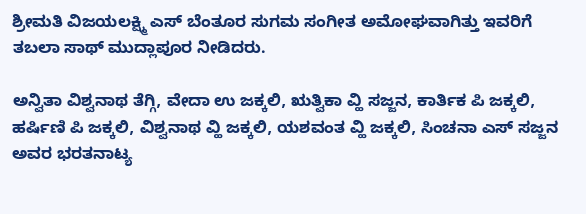ಶ್ರೀಮತಿ ವಿಜಯಲಕ್ಷ್ಮಿ ಎಸ್ ಬೆಂತೂರ ಸುಗಮ ಸಂಗೀತ ಅಮೋಘವಾಗಿತ್ತು ಇವರಿಗೆ ತಬಲಾ ಸಾಥ್ ಮುದ್ಲಾಪೂರ ನೀಡಿದರು.

ಅನ್ವಿತಾ ವಿಶ್ವನಾಥ ತೆಗ್ಗಿ, ವೇದಾ ಉ ಜಕ್ಕಲಿ, ಋತ್ವಿಕಾ ವ್ಹಿ ಸಜ್ಜನ, ಕಾರ್ತಿಕ ಪಿ ಜಕ್ಕಲಿ, ಹರ್ಷಿಣಿ ಪಿ ಜಕ್ಕಲಿ, ವಿಶ್ವನಾಥ ವ್ಹಿ ಜಕ್ಕಲಿ, ಯಶವಂತ ವ್ಹಿ ಜಕ್ಕಲಿ, ಸಿಂಚನಾ ಎಸ್ ಸಜ್ಜನ ಅವರ ಭರತನಾಟ್ಯ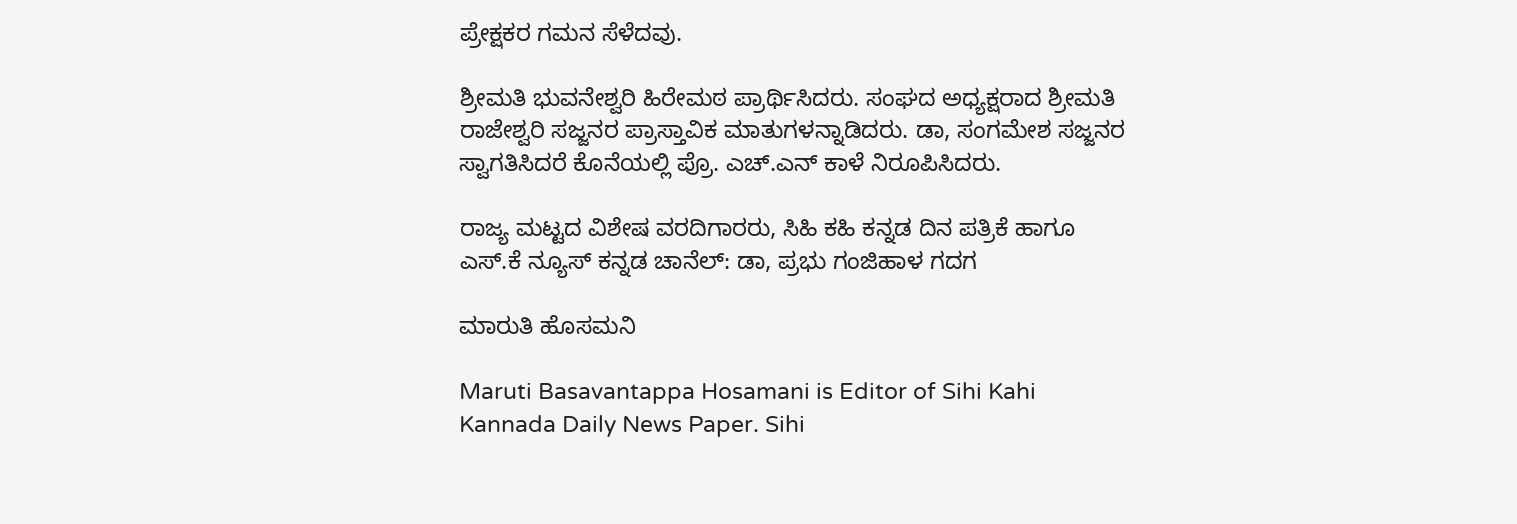ಪ್ರೇಕ್ಷಕರ ಗಮನ ಸೆಳೆದವು.

ಶ್ರೀಮತಿ ಭುವನೇಶ್ವರಿ ಹಿರೇಮಠ ಪ್ರಾರ್ಥಿಸಿದರು. ಸಂಘದ ಅಧ್ಯಕ್ಷರಾದ ಶ್ರೀಮತಿ ರಾಜೇಶ್ವರಿ ಸಜ್ಜನರ ಪ್ರಾಸ್ತಾವಿಕ ಮಾತುಗಳನ್ನಾಡಿದರು. ಡಾ, ಸಂಗಮೇಶ ಸಜ್ಜನರ ಸ್ವಾಗತಿಸಿದರೆ ಕೊನೆಯಲ್ಲಿ ಪ್ರೊ. ಎಚ್.ಎನ್ ಕಾಳೆ ನಿರೂಪಿಸಿದರು.

ರಾಜ್ಯ ಮಟ್ಟದ ವಿಶೇಷ ವರದಿಗಾರರು, ಸಿಹಿ ಕಹಿ ಕನ್ನಡ ದಿನ ಪತ್ರಿಕೆ ಹಾಗೂ ಎಸ್.ಕೆ ನ್ಯೂಸ್ ಕನ್ನಡ ಚಾನೆಲ್: ಡಾ, ಪ್ರಭು ಗಂಜಿಹಾಳ ಗದಗ

ಮಾರುತಿ ಹೊಸಮನಿ

Maruti Basavantappa Hosamani is Editor of Sihi Kahi Kannada Daily News Paper. Sihi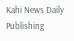Kahi News Daily Publishing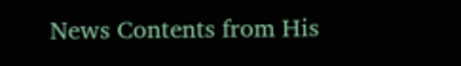News Contents from His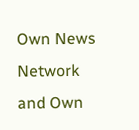Own News Network and Own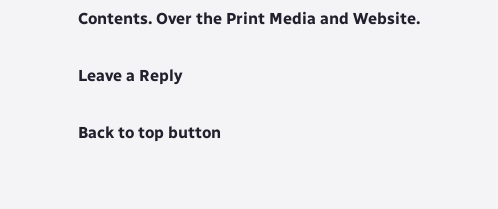Contents. Over the Print Media and Website.

Leave a Reply

Back to top button